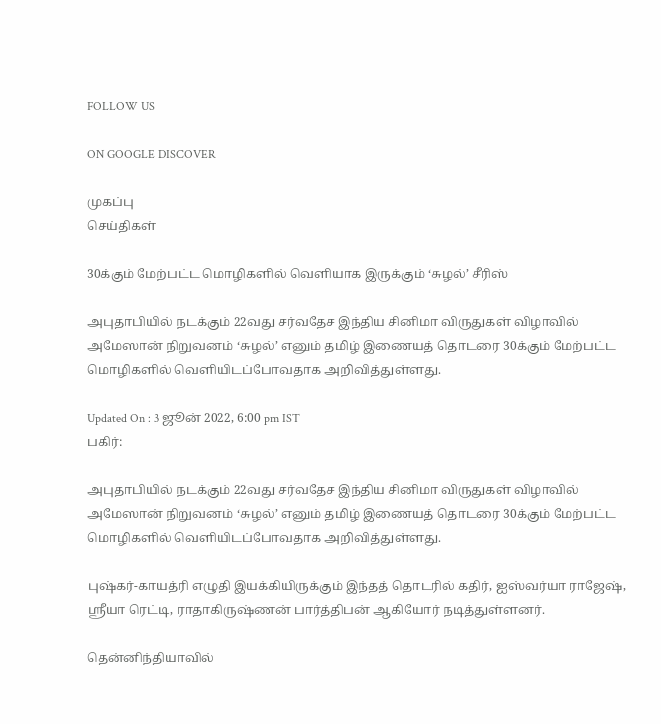FOLLOW US

ON GOOGLE DISCOVER

முகப்பு
செய்திகள்

30க்கும் மேற்பட்ட மொழிகளில் வெளியாக இருக்கும் ‘சுழல்’ சீரிஸ்

அபுதாபியில் நடக்கும் 22வது சர்வதேச இந்திய சினிமா விருதுகள் விழாவில் அமேஸான் நிறுவனம் ‘சுழல்’ எனும் தமிழ் இணையத் தொடரை 30க்கும் மேற்பட்ட மொழிகளில் வெளியிடப்போவதாக அறிவித்துள்ளது.

Updated On : 3 ஜூன் 2022, 6:00 pm IST
பகிர்:

அபுதாபியில் நடக்கும் 22வது சர்வதேச இந்திய சினிமா விருதுகள் விழாவில் அமேஸான் நிறுவனம் ‘சுழல்’ எனும் தமிழ் இணையத் தொடரை 30க்கும் மேற்பட்ட மொழிகளில் வெளியிடப்போவதாக அறிவித்துள்ளது.

புஷ்கர்-காயத்ரி எழுதி இயக்கியிருக்கும் இந்தத் தொடரில் கதிர், ஐஸ்வர்யா ராஜேஷ், ஸ்ரீயா ரெட்டி, ராதாகிருஷ்ணன் பார்த்திபன் ஆகியோர் நடித்துள்ளனர்.

தென்னிந்தியாவில்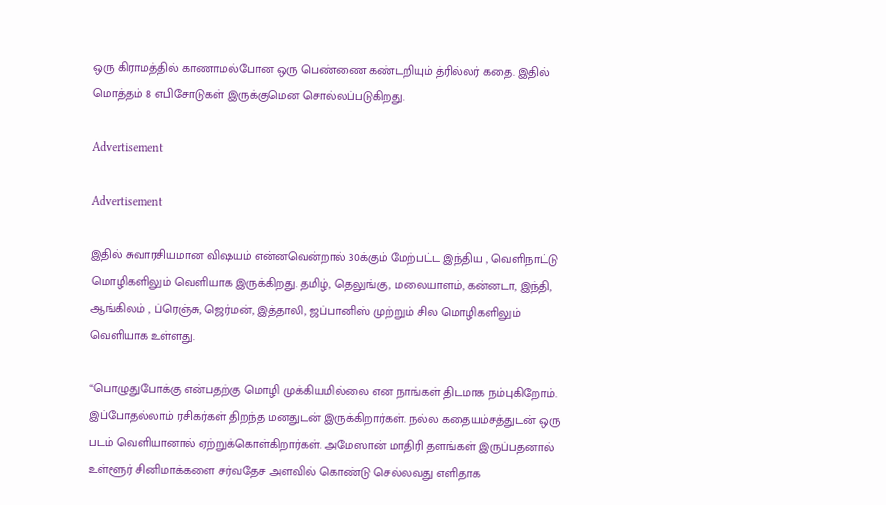ஒரு கிராமத்தில் காணாமல்போன ஒரு பெண்ணை கண்டறியும் த்ரில்லர் கதை. இதில் மொத்தம் 8 எபிசோடுகள் இருக்குமென சொல்லப்படுகிறது.

Advertisement

Advertisement

இதில் சுவாரசியமான விஷயம் என்னவென்றால் 30க்கும் மேற்பட்ட இந்திய , வெளிநாட்டு மொழிகளிலும் வெளியாக இருக்கிறது. தமிழ், தெலுங்கு, மலையாளம், கன்னடா, இந்தி, ஆங்கிலம் , ப்ரெஞ்சு, ஜெர்மன், இத்தாலி, ஜப்பானிஸ் முற்றும் சில மொழிகளிலும் வெளியாக உள்ளது.

“பொழுதுபோக்கு என்பதற்கு மொழி முக்கியமில்லை என நாங்கள் திடமாக நம்புகிறோம். இப்போதல்லாம் ரசிகர்கள் திறந்த மனதுடன் இருக்கிறார்கள். நல்ல கதையம்சத்துடன் ஒரு படம் வெளியானால் ஏற்றுக்கொள்கிறார்கள். அமேஸான் மாதிரி தளங்கள் இருப்பதனால் உள்ளூர் சினிமாக்களை சர்வதேச அளவில் கொண்டு செல்லவது எளிதாக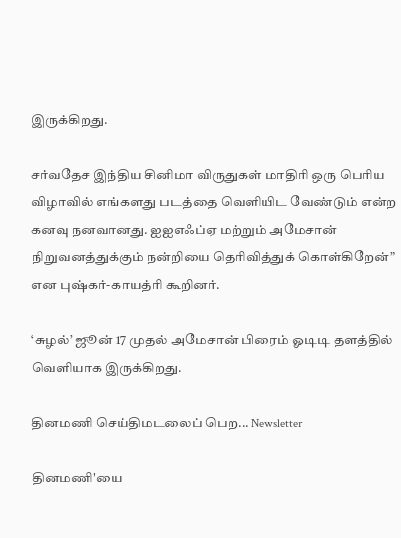இருக்கிறது.

சர்வதேச இந்திய சினிமா விருதுகள் மாதிரி ஒரு பெரிய விழாவில் எங்களது படத்தை வெளியிட வேண்டும் என்ற கனவு நனவானது. ஐஐஎஃப்ஏ மற்றும் அமேசான் நிறுவனத்துக்கும் நன்றியை தெரிவித்துக் கொள்கிறேன்” என புஷ்கர்-காயத்ரி கூறினர்.

‘சுழல்’ ஜூன் 17 முதல் அமேசான் பிரைம் ஓடிடி தளத்தில் வெளியாக இருக்கிறது.

தினமணி செய்திமடலைப் பெற... Newsletter

தினமணி'யை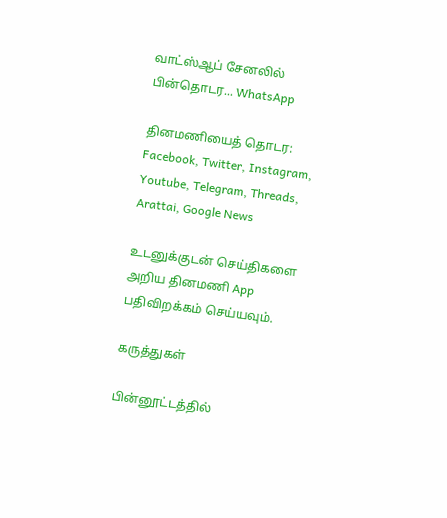வாட்ஸ்ஆப் சேனலில் பின்தொடர... WhatsApp

தினமணியைத் தொடர: Facebook, Twitter, Instagram, Youtube, Telegram, Threads, Arattai, Google News

உடனுக்குடன் செய்திகளை அறிய தினமணி App பதிவிறக்கம் செய்யவும்.

கருத்துகள்

பின்னூட்டத்தில்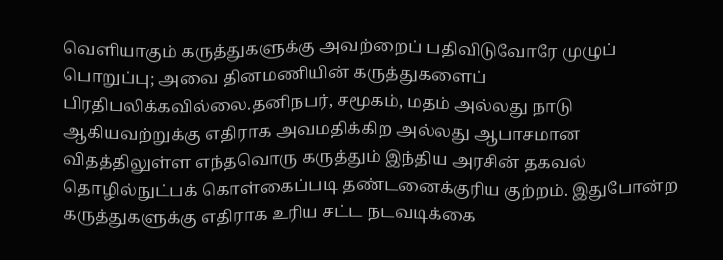வெளியாகும் கருத்துகளுக்கு அவற்றைப் பதிவிடுவோரே முழுப் பொறுப்பு; அவை தினமணியின் கருத்துகளைப் பிரதிபலிக்கவில்லை.தனிநபர், சமூகம், மதம் அல்லது நாடு ஆகியவற்றுக்கு எதிராக அவமதிக்கிற அல்லது ஆபாசமான விதத்திலுள்ள எந்தவொரு கருத்தும் இந்திய அரசின் தகவல் தொழில்நுட்பக் கொள்கைப்படி தண்டனைக்குரிய குற்றம். இதுபோன்ற கருத்துகளுக்கு எதிராக உரிய சட்ட நடவடிக்கை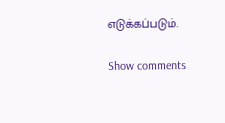எடுக்கப்படும்.

Show comments